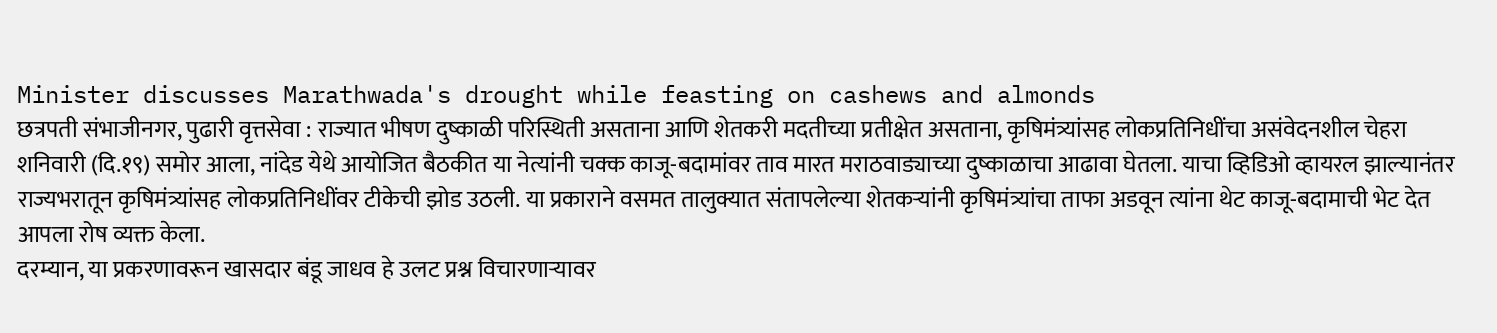Minister discusses Marathwada's drought while feasting on cashews and almonds
छत्रपती संभाजीनगर, पुढारी वृत्तसेवा : राज्यात भीषण दुष्काळी परिस्थिती असताना आणि शेतकरी मदतीच्या प्रतीक्षेत असताना, कृषिमंत्र्यांसह लोकप्रतिनिधींचा असंवेदनशील चेहरा शनिवारी (दि.१९) समोर आला, नांदेड येथे आयोजित बैठकीत या नेत्यांनी चक्क काजू-बदामांवर ताव मारत मराठवाड्याच्या दुष्काळाचा आढावा घेतला. याचा व्हिडिओ व्हायरल झाल्यानंतर राज्यभरातून कृषिमंत्र्यांसह लोकप्रतिनिधींवर टीकेची झोड उठली. या प्रकाराने वसमत तालुक्यात संतापलेल्या शेतकऱ्यांनी कृषिमंत्र्यांचा ताफा अडवून त्यांना थेट काजू-बदामाची भेट देत आपला रोष व्यक्त केला.
दरम्यान, या प्रकरणावरून खासदार बंडू जाधव हे उलट प्रश्न विचारणाऱ्यावर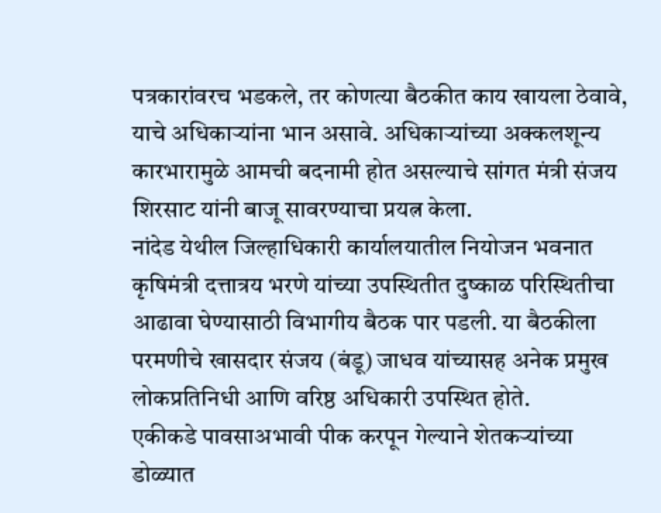पत्रकारांवरच भडकले, तर कोणत्या बैठकीत काय खायला ठेवावे, याचे अधिकाऱ्यांना भान असावे. अधिकाऱ्यांच्या अक्कलशून्य कारभारामुळे आमची बदनामी होत असल्याचे सांगत मंत्री संजय शिरसाट यांनी बाजू सावरण्याचा प्रयत्न केला.
नांदेड येथील जिल्हाधिकारी कार्यालयातील नियोजन भवनात कृषिमंत्री दत्तात्रय भरणे यांच्या उपस्थितीत दुष्काळ परिस्थितीचा आढावा घेण्यासाठी विभागीय बैठक पार पडली. या बैठकीला परमणीचे खासदार संजय (बंडू) जाधव यांच्यासह अनेक प्रमुख लोकप्रतिनिधी आणि वरिष्ठ अधिकारी उपस्थित होते.
एकीकडे पावसाअभावी पीक करपून गेल्याने शेतकऱ्यांच्या डोळ्यात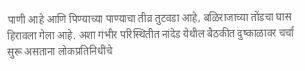पाणी आहे आणि पिण्याच्या पाण्याचा तीव्र तुटवडा आहे, बळिराजाच्या तोंडचा घास हिरावला गेला आहे. अशा गंभीर परिस्थितीत नांदेड येथील बैठकीत दुष्काळावर चर्चा सुरू असताना लोकप्रतिनिधींचे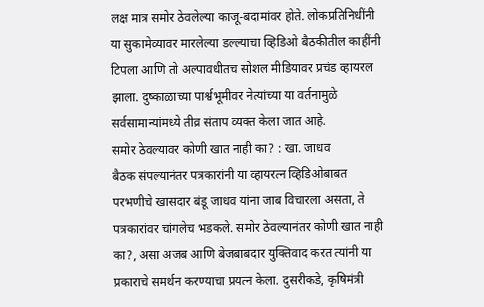लक्ष मात्र समोर ठेवलेल्या काजू-बदामांवर होते. लोकप्रतिनिधींनी या सुकामेव्यावर मारलेल्या डल्ल्याचा व्हिडिओ बैठकीतील काहींनी टिपला आणि तो अल्पावधीतच सोशल मीडियावर प्रचंड व्हायरल झाला. दुष्काळाच्या पार्श्वभूमीवर नेत्यांच्या या वर्तनामुळे सर्वसामान्यांमध्ये तीव्र संताप व्यक्त केला जात आहे.
समोर ठेवल्यावर कोणी खात नाही का? : खा. जाधव
बैठक संपल्यानंतर पत्रकारांनी या व्हायरत्न व्हिडिओबाबत परभणीचे खासदार बंडू जाधव यांना जाब विचारला असता, ते पत्रकारांवर चांगलेच भडकले. समोर ठेवल्यानंतर कोणी खात नाही का?, असा अजब आणि बेजबाबदार युक्तिवाद करत त्यांनी या प्रकाराचे समर्थन करण्याचा प्रयत्न केला. दुसरीकडे, कृषिमंत्री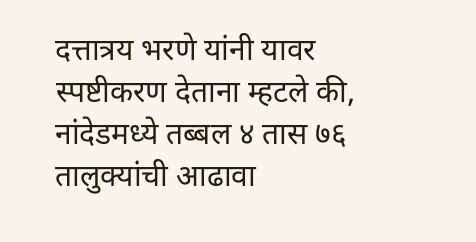दत्तात्रय भरणे यांनी यावर स्पष्टीकरण देताना म्हटले की, नांदेडमध्ये तब्बल ४ तास ७६ तालुक्यांची आढावा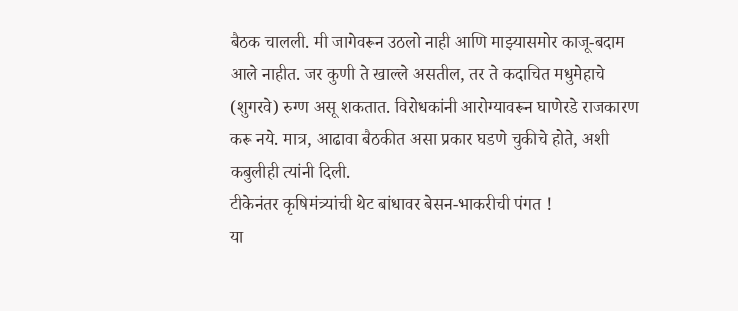बैठक चालली. मी जागेवरून उठलो नाही आणि माझ्यासमोर काजू-बदाम आले नाहीत. जर कुणी ते खाल्ले असतील, तर ते कदाचित मधुमेहाचे (शुगरवे) रुग्ण असू शकतात. विरोधकांनी आरोग्यावरून घाणेरडे राजकारण करू नये. मात्र, आढावा बैठकीत असा प्रकार घडणे चुकीचे होते, अशी कबुलीही त्यांनी दिली.
टीकेनंतर कृषिमंत्र्यांची थेट बांधावर बेसन-भाकरीची पंगत !
या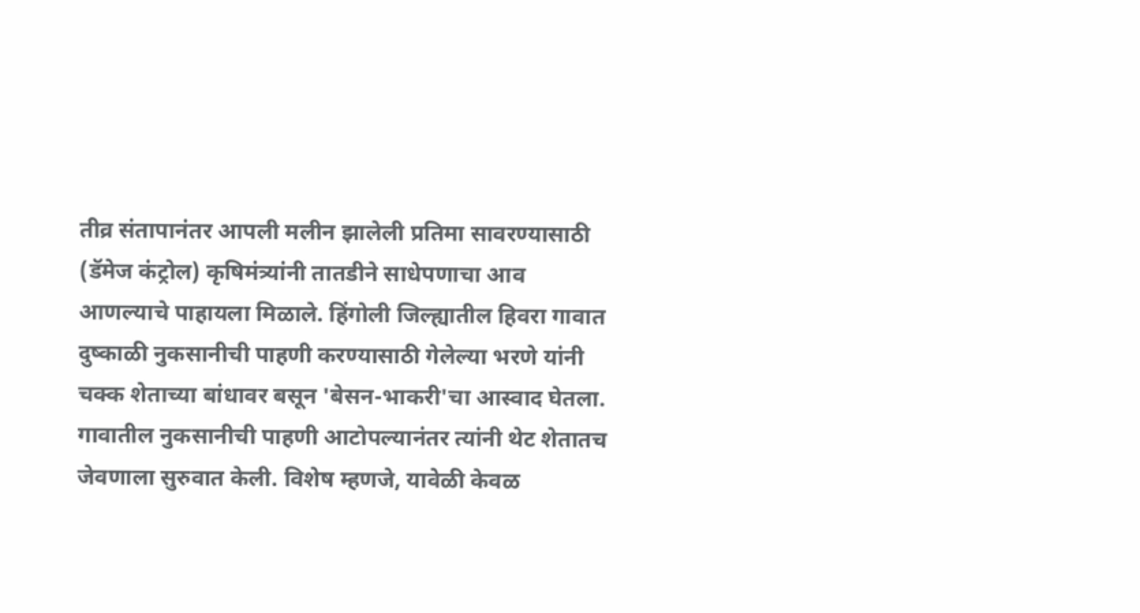तीव्र संतापानंतर आपली मलीन झालेली प्रतिमा सावरण्यासाठी (डॅमेज कंट्रोल) कृषिमंत्र्यांनी तातडीने साधेपणाचा आव आणल्याचे पाहायला मिळाले. हिंगोली जिल्ह्यातील हिवरा गावात दुष्काळी नुकसानीची पाहणी करण्यासाठी गेलेल्या भरणे यांनी चक्क शेताच्या बांधावर बसून 'बेसन-भाकरी'चा आस्वाद घेतला. गावातील नुकसानीची पाहणी आटोपल्यानंतर त्यांनी थेट शेतातच जेवणाला सुरुवात केली. विशेष म्हणजे, यावेळी केवळ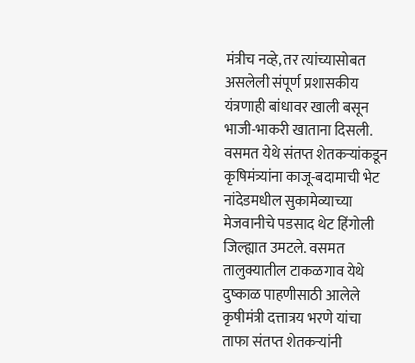मंत्रीच नव्हे, तर त्यांच्यासोबत असलेली संपूर्ण प्रशासकीय यंत्रणाही बांधावर खाली बसून भाजी-भाकरी खाताना दिसली.
वसमत येथे संतप्त शेतकऱ्यांकडून कृषिमंत्र्यांना काजू-बदामाची भेट
नांदेडमधील सुकामेव्याच्या मेजवानीचे पडसाद थेट हिंगोली जिल्ह्यात उमटले. वसमत तालुक्यातील टाकळगाव येथे दुष्काळ पाहणीसाठी आलेले कृषीमंत्री दत्तात्रय भरणे यांचा ताफा संतप्त शेतकऱ्यांनी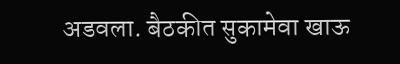अडवला. बैठकीत सुकामेवा खाऊ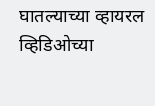घातल्याच्या व्हायरल व्हिडिओच्या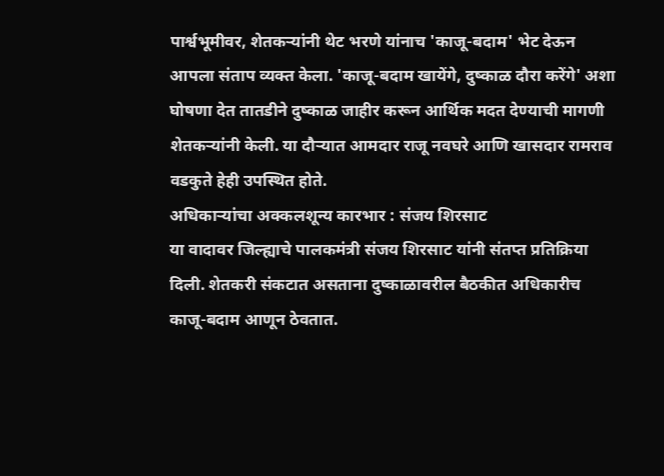पार्श्वभूमीवर, शेतकऱ्यांनी थेट भरणे यांनाच 'काजू-बदाम' भेट देऊन आपला संताप व्यक्त केला. 'काजू-बदाम खायेंगे, दुष्काळ दौरा करेंगे' अशा घोषणा देत तातडीने दुष्काळ जाहीर करून आर्थिक मदत देण्याची मागणी शेतकऱ्यांनी केली. या दौऱ्यात आमदार राजू नवघरे आणि खासदार रामराव वडकुते हेही उपस्थित होते.
अधिकाऱ्यांचा अक्कलशून्य कारभार : संजय शिरसाट
या वादावर जिल्ह्याचे पालकमंत्री संजय शिरसाट यांनी संतप्त प्रतिक्रिया दिली. शेतकरी संकटात असताना दुष्काळावरील बैठकीत अधिकारीच काजू-बदाम आणून ठेवतात.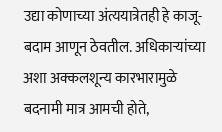उद्या कोणाच्या अंत्ययात्रेतही हे काजू-बदाम आणून ठेवतील. अधिकाऱ्यांच्या अशा अक्कलशून्य कारभारामुळे बदनामी मात्र आमची होते,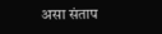असा संताप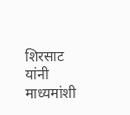शिरसाट यांनी माध्यमांशी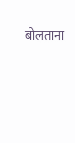बोलताना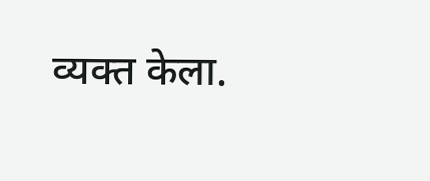व्यक्त केला.